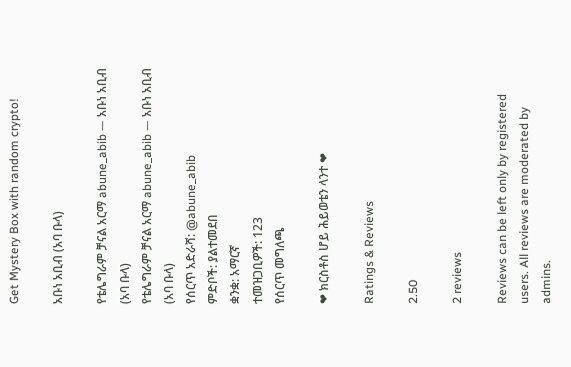Get Mystery Box with random crypto!

አቡነ አቢብ (አባ ቡላ)

የቴሌግራም ቻናል አርማ abune_abib — አቡነ አቢብ (አባ ቡላ)
የቴሌግራም ቻናል አርማ abune_abib — አቡነ አቢብ (አባ ቡላ)
የሰርጥ አድራሻ: @abune_abib
ምድቦች: ያልተመደበ
ቋንቋ: አማርኛ
ተመዝጋቢዎች: 123
የሰርጥ መግለጫ

❤ ክርስቶስ ሆይ ሕይወቴን ላንተ ❤

Ratings & Reviews

2.50

2 reviews

Reviews can be left only by registered users. All reviews are moderated by admins.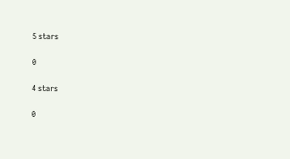5 stars

0

4 stars

0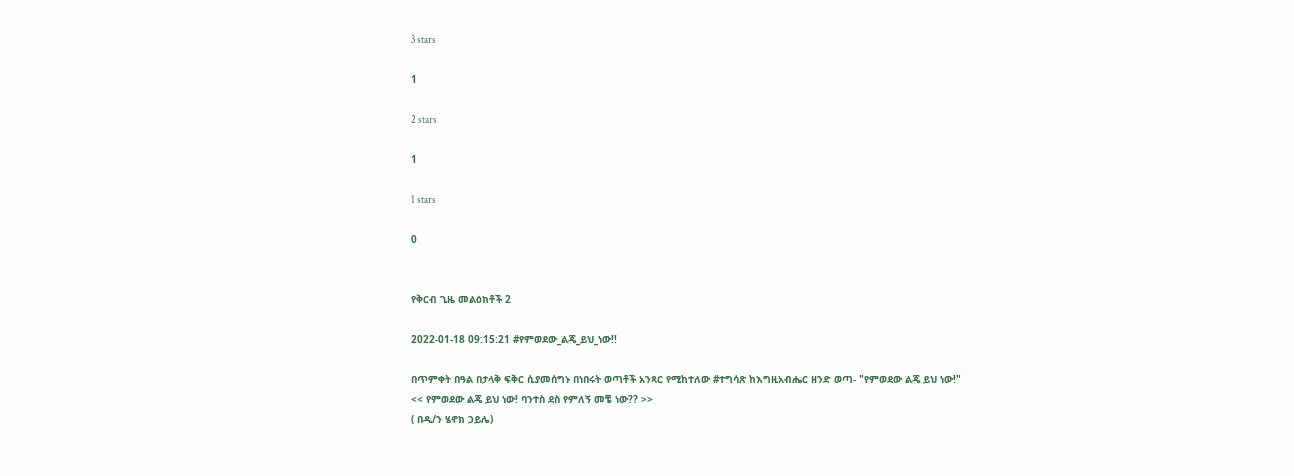3 stars

1

2 stars

1

1 stars

0


የቅርብ ጊዜ መልዕክቶች 2

2022-01-18 09:15:21 #የምወደው_ልጄ_ይህ_ነው!!

በጥምቀት በዓል በታላቅ ፍቅር ሲያመሰግኑ በነበሩት ወጣቶች አንጻር የሚከተለው #ተግሳጽ ከእግዚአብሔር ዘንድ ወጣ- "የምወደው ልጄ ይህ ነው!"
<< የምወደው ልጄ ይህ ነው! ባንተስ ደስ የምለኝ መቼ ነው?? >>
( በዲ/ን ሄኖክ ኃይሌ)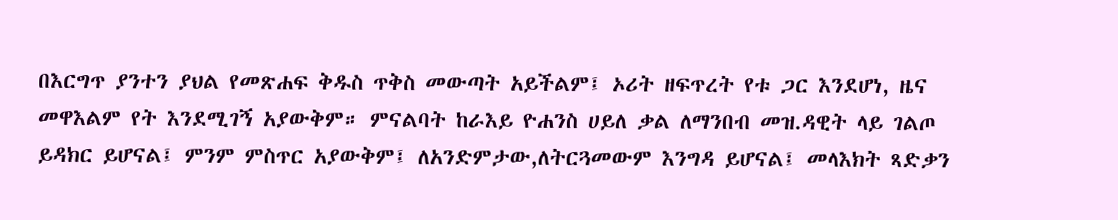በእርግጥ ያንተን ያህል የመጽሐፍ ቅዱስ ጥቅስ መውጣት አይችልም፤ ኦሪት ዘፍጥረት የቱ ጋር እንደሆነ, ዜና መዋእልም የት እንደሚገኝ አያውቅም። ምናልባት ከራእይ ዮሐንስ ሀይለ ቃል ለማንበብ መዝ.ዳዊት ላይ ገልጦ ይዳክር ይሆናል፤ ምንም ምስጥር አያውቅም፤ ለአንድምታው,ለትርጓመውም እንግዳ ይሆናል፤ መላእክት ጻድቃን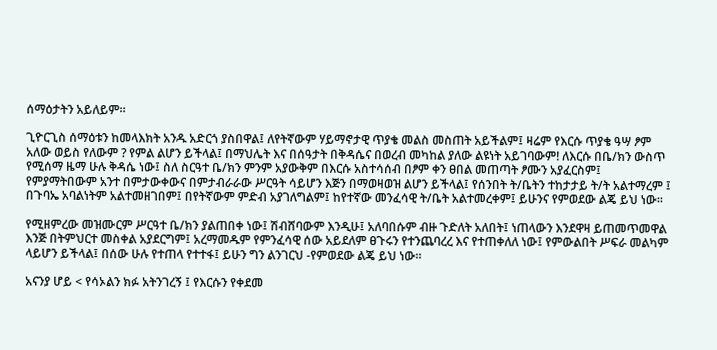ሰማዕታትን አይለይም።

ጊዮርጊስ ሰማዕቱን ከመላእክት አንዱ አድርጎ ያስበዋል፤ ለየትኛውም ሃይማኖታዊ ጥያቄ መልስ መስጠት አይችልም፤ ዛሬም የእርሱ ጥያቄ ዓሣ ፆም አለው ወይስ የለውም ? የምል ልሆን ይችላል፤ በማህሌት እና በሰዓታት በቅዳሴና በወረብ መካከል ያለው ልዩነት አይገባውም! ለእርሱ በቤ/ክን ውስጥ የሚሰማ ዜማ ሁሉ ቅዳሴ ነው፤ ስለ ስርዓተ ቤ/ክን ምንም አያውቅም በእርሱ አስተሳሰብ በፆም ቀን ፀበል መጠጣት ፆሙን አያፈርስም፤ የምያማትበውም አንተ በምታውቀውና በምታብራራው ሥርዓት ሳይሆን እጅን በማወዛወዝ ልሆን ይችላል፤ የሰንበት ት/ቤትን ተከታታይ ት/ት አልተማረም ፤ በጉባኤ አባልነትም አልተመዘገበም፤ በየትኛውም ምድብ አያገለግልም፤ ከየተኛው መንፈሳዊ ት/ቤት አልተመረቀም፤ ይሁንና የምወደው ልጄ ይህ ነው።

የሚዘምረው መዝሙርም ሥርዓተ ቤ/ክን ያልጠበቀ ነው፤ ሽብሸባውም እንዲሁ፤ አለባበሱም ብዙ ጉድለት አለበት፤ ነጠላውን እንደዋዛ ይጠመጥመዋል እንጅ በትምህርተ መስቀል አያደርግም፤ አረማመዱም የምንፈሳዊ ሰው አይደለም ፀጉሩን የተንጨባረረ እና የተጠቀለለ ነው፤ የምውልበት ሥፍራ መልካም ላይሆን ይችላል፤ በሰው ሁሉ የተጠላ የተተፋ፤ ይሁን ግን ልንገርህ -የምወደው ልጄ ይህ ነው።

አናንያ ሆይ < የሳኦልን ክፉ አትንገረኝ ፤ የእርሱን የቀደመ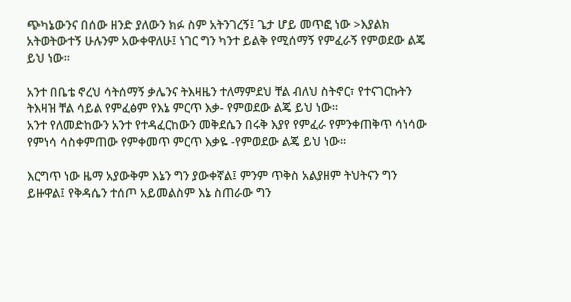ጭካኔውንና በሰው ዘንድ ያለውን ክፉ ስም አትንገረኝ፤ ጌታ ሆይ መጥፎ ነው >እያልክ አትወትውተኝ ሁሉንም አውቀዋለሁ፤ ነገር ግን ካንተ ይልቅ የሚሰማኝ የምፈራኝ የምወደው ልጄ ይህ ነው።

አንተ በቤቴ ኖረህ ሳትሰማኝ ቃሌንና ትእዛዜን ተለማምደህ ቸል ብለህ ስትኖር፣ የተናገርኩትን ትእዛዝ ቸል ሳይል የምፈፅም የእኔ ምርጥ እቃ- የምወደው ልጄ ይህ ነው።
አንተ የለመድከውን አንተ የተዳፈርከውን መቅደሴን በሩቅ እያየ የምፈራ የምንቀጠቅጥ ሳነሳው የምነሳ ሳስቀምጠው የምቀመጥ ምርጥ እቃዬ -የምወደው ልጄ ይህ ነው።

እርግጥ ነው ዜማ አያውቅም እኔን ግን ያውቀኛል፤ ምንም ጥቅስ አልያዘም ትህትናን ግን ይዙዋል፤ የቅዳሴን ተሰጦ አይመልስም እኔ ስጠራው ግን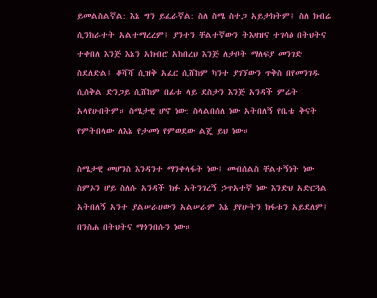ይመልስልኛል: እኔ ግን ይፈራኛል: ስለ ስሜ ስተጋ አይታክትም፤ ስለ ክብሬ ሲንከራተት አልተማረረም፤ ያንተን ቸልተኛውን ትእዛዝና ተገሳፅ በትህትና ተቀበለ እንጅ እኔን አክብሮ አከበረህ እንጅ ለታቦት ማለፍያ መንገድ ስደለድል፤ ቆሻሻ ሲዝቅ አፈር ሲሸከም ካንተ ያገኘውን ጥቅስ በየመንገዱ ሲሰቅል ድንጋይ ሲሸከም በፊቱ ላይ ደስታን እንጅ አንዳች ምሬት አላየሁበትም። ስሜታዊ ሆኖ ነው: ስላልበሰለ ነው አትበለኝ የቤቴ ቅናት የምትበላው ለእኔ የታመነ የምወደው ልጄ ይህ ነው።

ስሜታዊ መሆንስ እንዳንተ ማንቀላፋት ነው፤ መብሰልስ ቸልተኝነት ነው ስምኦን ሆይ ስለሱ አንዳች ክፉ አትንገረኝ ኃጥአተኛ ነው እንድህ አድርጓል አትበለኝ አንተ ያልሠራሀውን አልሠራም እኔ ያየሁትን ክፋቱን አይደለም፤ በንስሐ በትህትና ማጎንበሱን ነው።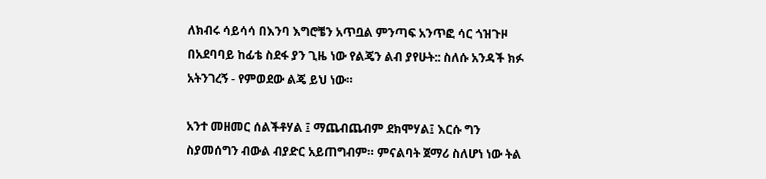ለክብሩ ሳይሳሳ በእንባ እግሮቼን አጥቧል ምንጣፍ አንጥፎ ሳር ጎዝጉዞ በአደባባይ ከፊቴ ስደፋ ያን ጊዜ ነው የልጄን ልብ ያየሁት:: ስለሱ አንዳች ክፉ አትንገረኝ - የምወደው ልጄ ይህ ነው።

አንተ መዘመር ሰልችቶሃል ፤ ማጨብጨብም ደክሞሃል፤ እርሱ ግን ስያመሰግን ብውል ብያድር አይጠግብም። ምናልባት ጀማሪ ስለሆነ ነው ትል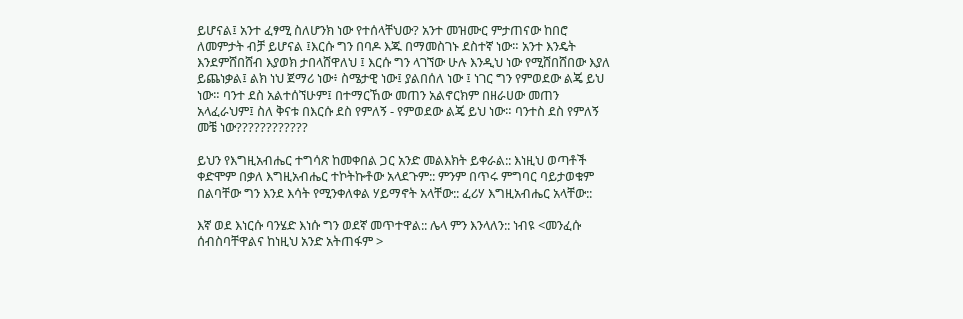ይሆናል፤ አንተ ፈፃሚ ስለሆንክ ነው የተሰላቸህው? አንተ መዝሙር ምታጠናው ከበሮ ለመምታት ብቻ ይሆናል ፤እርሱ ግን በባዶ እጁ በማመስገኑ ደስተኛ ነው። አንተ እንዴት እንደምሸበሸብ እያወክ ታበላሸዋለህ ፤ እርሱ ግን ላገኘው ሁሉ እንዲህ ነው የሚሸበሸበው እያለ ይጨነቃል፤ ልክ ነህ ጀማሪ ነው፥ ስሜታዊ ነው፤ ያልበሰለ ነው ፤ ነገር ግን የምወደው ልጄ ይህ ነው። ባንተ ደስ አልተሰኘሁም፤ በተማርኸው መጠን አልኖርክም በዘራሀው መጠን አላፈራህም፤ ስለ ቅናቱ በእርሱ ደስ የምለኝ - የምወደው ልጄ ይህ ነው። ባንተስ ደስ የምለኝ መቼ ነው????????????

ይህን የእግዚአብሔር ተግሳጽ ከመቀበል ጋር አንድ መልእክት ይቀራል:: እነዚህ ወጣቶች ቀድሞም በቃለ እግዚአብሔር ተኮትኩቶው አላደጉም:: ምንም በጥሩ ምግባር ባይታወቁም በልባቸው ግን እንደ እሳት የሚንቀለቀል ሃይማኖት አላቸው:: ፈሪሃ እግዚአብሔር አላቸው::

እኛ ወደ እነርሱ ባንሄድ እነሱ ግን ወደኛ መጥተዋል:: ሌላ ምን እንላለን:: ነብዩ <መንፈሱ ሰብስባቸዋልና ከነዚህ አንድ አትጠፋም >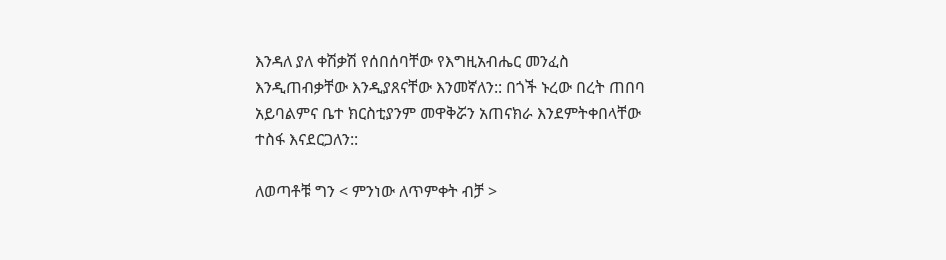እንዳለ ያለ ቀሽቃሽ የሰበሰባቸው የእግዚአብሔር መንፈስ እንዲጠብቃቸው እንዲያጸናቸው እንመኛለን:: በጎች ኑረው በረት ጠበባ አይባልምና ቤተ ክርስቲያንም መዋቅሯን አጠናክራ እንደምትቀበላቸው ተስፋ እናደርጋለን::

ለወጣቶቹ ግን < ምንነው ለጥምቀት ብቻ >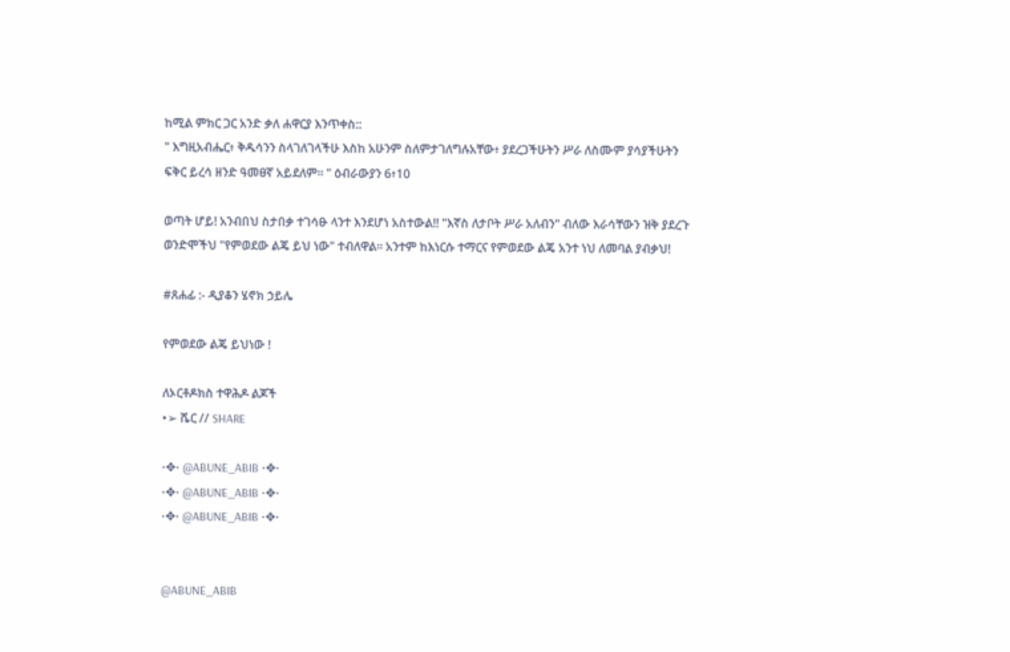ከሚል ምክር ጋር አንድ ቃለ ሐዋርያ እንጥቀስ::
" እግዚአብሔር፥ ቅዱሳንን ስላገለገላችሁ እስከ አሁንም ስለምታገለግሉአቸው፥ ያደረጋችሁትን ሥራ ለስሙም ያሳያችሁትን ፍቅር ይረሳ ዘንድ ዓመፀኛ አይደለም። " ዕብራውያን 6፥10

ወጣት ሆይ! አንብበህ ስታበቃ ተገሳፁ ላንተ እንደሆነ አስተውል!! "እኛስ ለታቦት ሥራ አለብን" ብለው እራሳቸውን ዝቅ ያደረጉ ወንድሞችህ "የምወደው ልጄ ይህ ነው" ተብለዋል። አንተም ከእነርሱ ተማርና የምወደው ልጄ አንተ ነህ ለመባል ያብቃህ!

#ጸሐፊ :- ዲያቆን ሄኖክ ኃይሌ

የምወደው ልጄ ይህነው !

ለኦርቶዶክስ ተዋሕዶ ልጆች
•➢ ሼር // SHARE

•✥• @ABUNE_ABIB •✥•
•✥• @ABUNE_ABIB •✥•
•✥• @ABUNE_ABIB •✥•


@ABUNE_ABIB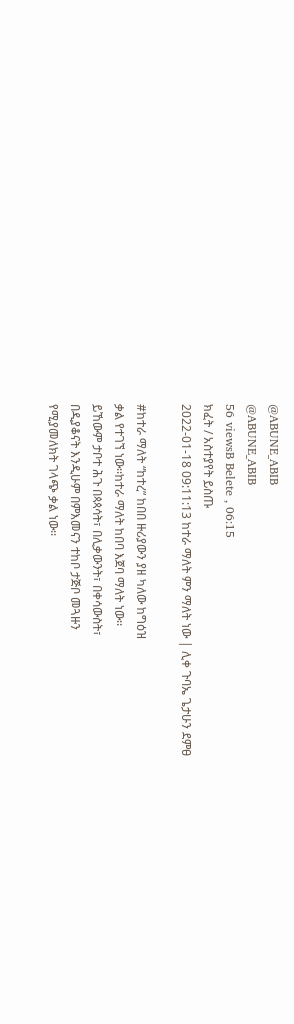@ABUNE_ABIB
@ABUNE_ABIB
56 viewsB Belete , 06:15
ክፈት / አስተያየት ይስጡ
2022-01-18 09:11:13 ከተራ ማለት ምን ማለት ነው | ሊቀ ጉባኤ ጌታሁን ደምፀ

#ከተራ ማለት “ከተረ” ከበበ ዙሪያውን ያዘ ካለው ከግዕዝ
ቃል የተገኘ ነው፡፡ከተራ ማለት ከበባ እጀባ ማለት ነው፡፡
ይኸውም ታቦተ ሕጉ በጳጳሳት፣ በሊቃውንት፣ በቀሳውስት፣
በዲያቆናት እንዲሁም በምእመናን ተከቦ ታጅቦ መጓዙን
የሚያመለክት ገላጭ ቃል ነው፡፡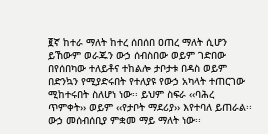፪ኛ ከተራ ማለት ከተረ ሰበሰበ ዐጠረ ማለት ሲሆን
ይኸውም ወራጁን ውኃ ሰብስበው ወይም ገድበው
በየሰበካው ተለይቶና ተከልሎ ታቦታቱ በዳስ ወይም
በድንኳን የሚያድሩበት የተለያዩ የውኃ አካላት ተጠርገው
ሚከተሩበት ስለሆነ ነው፡፡ ይህም ስፍራ ‹‹ባሕረ
ጥምቀት›› ወይም ‹‹የታቦት ማደሪያ›› እየተባለ ይጠራል፡፡
ውኃ መሰብሰቢያ ምቋመ ማይ ማለት ነው፡፡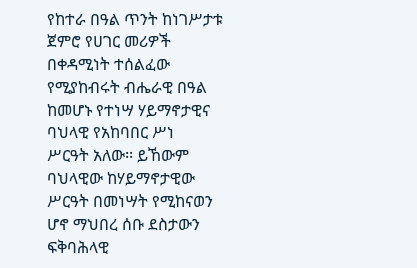የከተራ በዓል ጥንት ከነገሥታቱ ጀምሮ የሀገር መሪዎች
በቀዳሚነት ተሰልፈው የሚያከብሩት ብሔራዊ በዓል
ከመሆኑ የተነሣ ሃይማኖታዊና ባህላዊ የአከባበር ሥነ
ሥርዓት አለው፡፡ ይኸውም ባህላዊው ከሃይማኖታዊው
ሥርዓት በመነሣት የሚከናወን ሆኖ ማህበረ ሰቡ ደስታውን
ፍቅባሕላዊ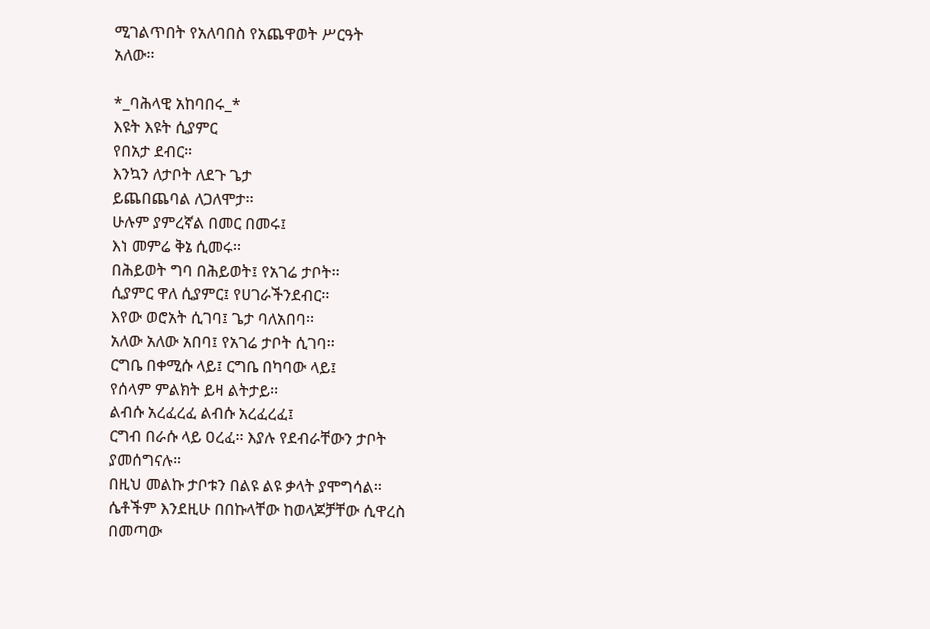ሚገልጥበት የአለባበስ የአጨዋወት ሥርዓት
አለው፡፡

*_ባሕላዊ አከባበሩ_*
እዩት እዩት ሲያምር
የበአታ ደብር።
እንኳን ለታቦት ለደጉ ጌታ
ይጨበጨባል ለጋለሞታ፡፡
ሁሉም ያምረኛል በመር በመሩ፤
እነ መምሬ ቅኔ ሲመሩ፡፡
በሕይወት ግባ በሕይወት፤ የአገሬ ታቦት፡፡
ሲያምር ዋለ ሲያምር፤ የሀገራችንደብር፡፡
እየው ወሮአት ሲገባ፤ ጌታ ባለአበባ፡፡
አለው አለው አበባ፤ የአገሬ ታቦት ሲገባ፡፡
ርግቤ በቀሚሱ ላይ፤ ርግቤ በካባው ላይ፤
የሰላም ምልክት ይዛ ልትታይ፡፡
ልብሱ አረፈረፈ ልብሱ አረፈረፈ፤
ርግብ በራሱ ላይ ዐረፈ፡፡ እያሉ የደብራቸውን ታቦት
ያመሰግናሉ።
በዚህ መልኩ ታቦቱን በልዩ ልዩ ቃላት ያሞግሳል፡፡
ሴቶችም እንደዚሁ በበኩላቸው ከወላጆቻቸው ሲዋረስ
በመጣው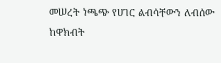መሠረት ነጫጭ የሀገር ልብሳቸውን ለብሰው
ከዋክብት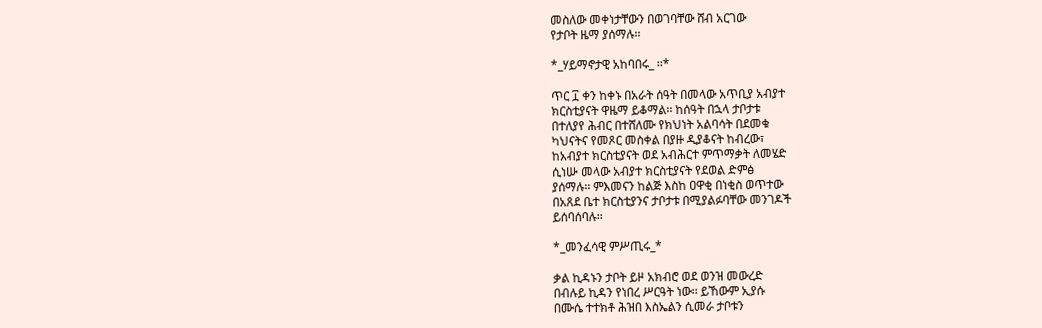መስለው መቀነታቸውን በወገባቸው ሸብ አርገው
የታቦት ዜማ ያሰማሉ፡፡

*_ሃይማኖታዊ አከባበሩ_ ፡፡*

ጥር ፲ ቀን ከቀኑ በአራት ሰዓት በመላው አጥቢያ አብያተ
ክርስቲያናት ዋዜማ ይቆማል፡፡ ከሰዓት በኋላ ታቦታቱ
በተለያየ ሕብር በተሸለሙ የክህነት አልባሳት በደመቁ
ካህናትና የመጾር መስቀል በያዙ ዲያቆናት ከብረው፣
ከአብያተ ክርስቲያናት ወደ አብሕርተ ምጥማቃት ለመሄድ
ሲነሡ መላው አብያተ ክርስቲያናት የደወል ድምፅ
ያሰማሉ፡፡ ምእመናን ከልጅ እስከ ዐዋቂ በነቂስ ወጥተው
በአጸደ ቤተ ክርስቲያንና ታቦታቱ በሚያልፉባቸው መንገዶች
ይሰባሰባሉ፡፡

*_መንፈሳዊ ምሥጢሩ_*

ቃል ኪዳኑን ታቦት ይዞ አክብሮ ወደ ወንዝ መውረድ
በብሉይ ኪዳን የነበረ ሥርዓት ነው፡፡ ይኸውም ኢያሱ
በሙሴ ተተክቶ ሕዝበ እስኤልን ሲመራ ታቦቱን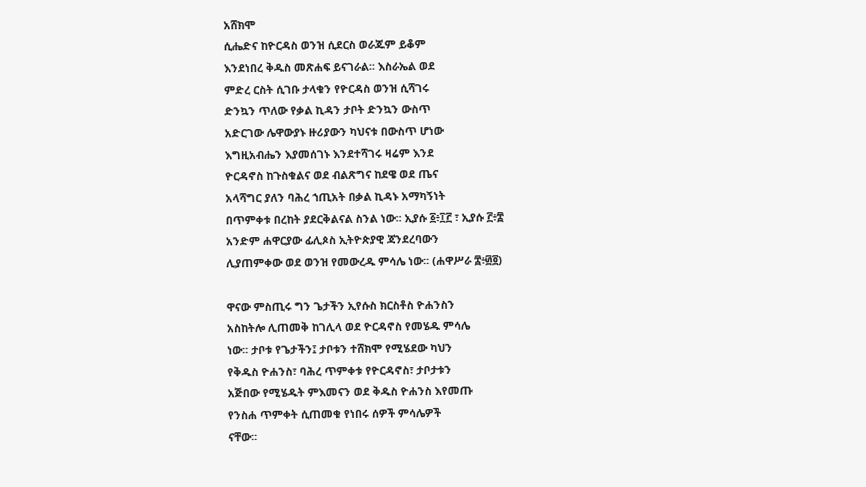አሸክሞ
ሲሔድና ከዮርዳስ ወንዝ ሲደርስ ወራጁም ይቆም
እንደነበረ ቅዱስ መጽሐፍ ይናገራል፡፡ እስራኤል ወደ
ምድረ ርስት ሲገቡ ታላቁን የዮርዳስ ወንዝ ሲሻገሩ
ድንኳን ጥለው የቃል ኪዳን ታቦት ድንኳን ውስጥ
አድርገው ሌዋውያኑ ዙሪያውን ካህናቱ በውስጥ ሆነው
እግዚአብሔን እያመሰገኑ እንደተሻገሩ ዛሬም እንደ
ዮርዳኖስ ከጉስቁልና ወደ ብልጽግና ከደዌ ወደ ጤና
አላሻግር ያለን ባሕረ ኀጢአት በቃል ኪዳኑ አማካኝነት
በጥምቀቱ በረከት ያደርቅልናል ስንል ነው፡፡ ኢያሱ ፩፥፲፫ ፣ ኢያሱ ፫፥፰
አንድም ሐዋርያው ፊሊጶስ ኢትዮጵያዊ ጃንደረባውን
ሊያጠምቀው ወደ ወንዝ የመውረዱ ምሳሌ ነው፡፡ (ሐዋሥራ ፰፥፴፬)

ዋናው ምስጢሩ ግን ጌታችን ኢየሱስ ክርስቶስ ዮሐንስን
አስከትሎ ሊጠመቅ ከገሊላ ወደ ዮርዳኖስ የመሄዱ ምሳሌ
ነው፡፡ ታቦቱ የጌታችን፤ ታቦቱን ተሸክሞ የሚሄደው ካህን
የቅዱስ ዮሐንስ፣ ባሕረ ጥምቀቱ የዮርዳኖስ፣ ታቦታቱን
አጅበው የሚሄዱት ምእመናን ወደ ቅዱስ ዮሐንስ እየመጡ
የንስሐ ጥምቀት ሲጠመቁ የነበሩ ሰዎች ምሳሌዎች
ናቸው፡፡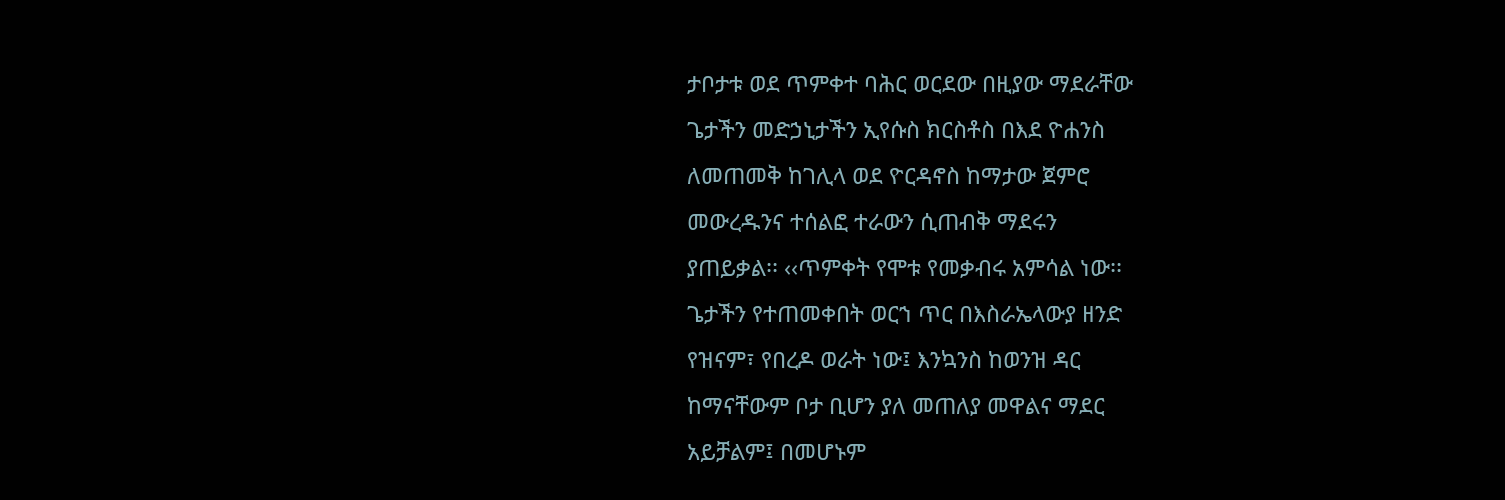ታቦታቱ ወደ ጥምቀተ ባሕር ወርደው በዚያው ማደራቸው
ጌታችን መድኃኒታችን ኢየሱስ ክርስቶስ በእደ ዮሐንስ
ለመጠመቅ ከገሊላ ወደ ዮርዳኖስ ከማታው ጀምሮ
መውረዱንና ተሰልፎ ተራውን ሲጠብቅ ማደሩን
ያጠይቃል፡፡ ‹‹ጥምቀት የሞቱ የመቃብሩ አምሳል ነው፡፡
ጌታችን የተጠመቀበት ወርኀ ጥር በእስራኤላውያ ዘንድ
የዝናም፣ የበረዶ ወራት ነው፤ እንኳንስ ከወንዝ ዳር
ከማናቸውም ቦታ ቢሆን ያለ መጠለያ መዋልና ማደር
አይቻልም፤ በመሆኑም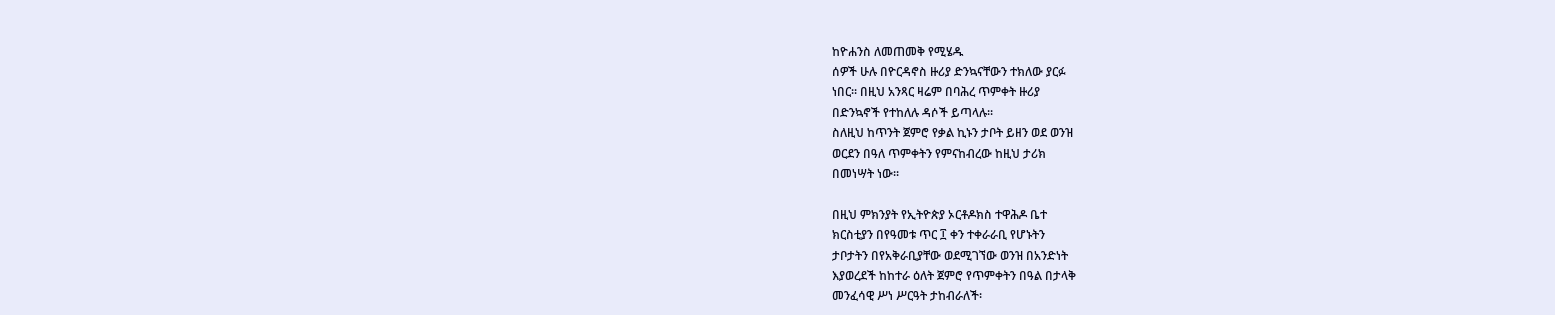ከዮሐንስ ለመጠመቅ የሚሄዱ
ሰዎች ሁሉ በዮርዳኖስ ዙሪያ ድንኳናቸውን ተክለው ያርፉ
ነበር፡፡ በዚህ አንጻር ዛሬም በባሕረ ጥምቀት ዙሪያ
በድንኳኖች የተከለሉ ዳሶች ይጣላሉ፡፡
ስለዚህ ከጥንት ጀምሮ የቃል ኪኑን ታቦት ይዘን ወደ ወንዝ
ወርደን በዓለ ጥምቀትን የምናከብረው ከዚህ ታሪክ
በመነሣት ነው፡፡

በዚህ ምክንያት የኢትዮጵያ ኦርቶዶክስ ተዋሕዶ ቤተ
ክርስቲያን በየዓመቱ ጥር ፲ ቀን ተቀራራቢ የሆኑትን
ታቦታትን በየአቅራቢያቸው ወደሚገኘው ወንዝ በአንድነት
እያወረደች ከከተራ ዕለት ጀምሮ የጥምቀትን በዓል በታላቅ
መንፈሳዊ ሥነ ሥርዓት ታከብራለች፡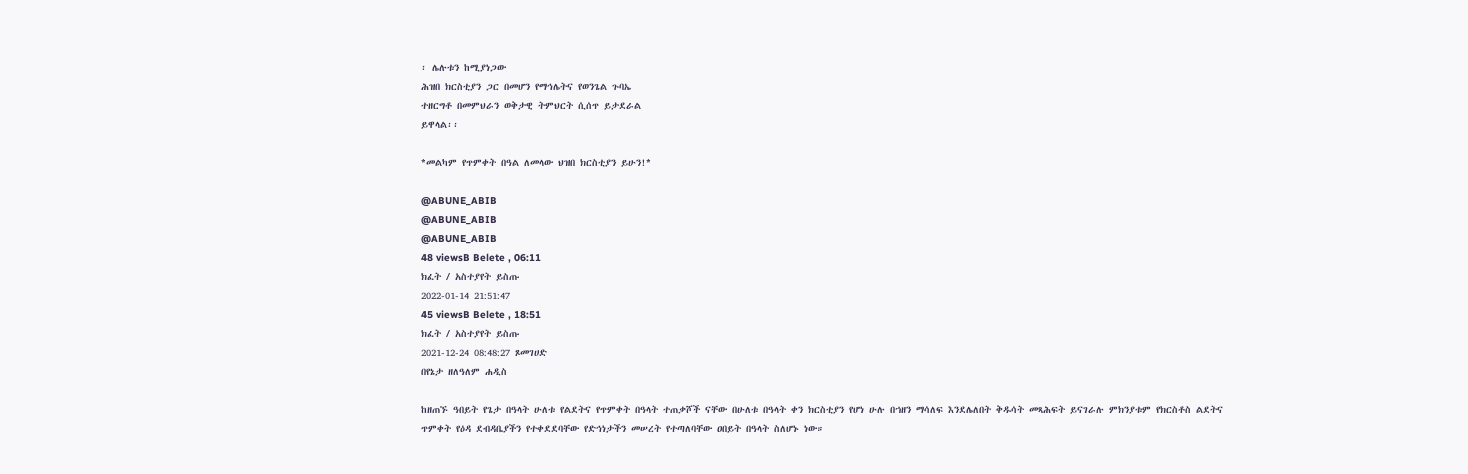፡ ሌሉቱን ከሚያነጋው
ሕዝበ ክርስቲያን ጋር በመሆን የማኅሌትና የወንጌል ጉባኤ
ተዘርግቶ በመምህራን ወቅታዊ ትምህርት ሲሰጥ ይታደራል
ይዋላል፡፡

*መልካም የጥምቀት በዓል ለመላው ህዝበ ክርስቲያን ይሁን!*

@ABUNE_ABIB
@ABUNE_ABIB
@ABUNE_ABIB
48 viewsB Belete , 06:11
ክፈት / አስተያየት ይስጡ
2022-01-14 21:51:47
45 viewsB Belete , 18:51
ክፈት / አስተያየት ይስጡ
2021-12-24 08:48:27 ጾመገሀድ
በየኔታ ዘለዓለም ሐዲስ

ከዘጠኙ ዓበይት የጌታ በዓላት ሁለቱ የልደትና የጥምቀት በዓላት ተጠቃሾች ናቸው በሁለቱ በዓላት ቀን ክርስቲያን የሆነ ሁሉ በኀዘን ማሳለፍ እንደሌለበት ቅዱሳት መጻሕፍት ይናገራሉ ምክንያቱም የክርስቶስ ልደትና ጥምቀት የዕዳ ደብዳቤያችን የተቀደደባቸው የድኅነታችን መሠረት የተጣለባቸው ዐበይት በዓላት ስለሆኑ ነው።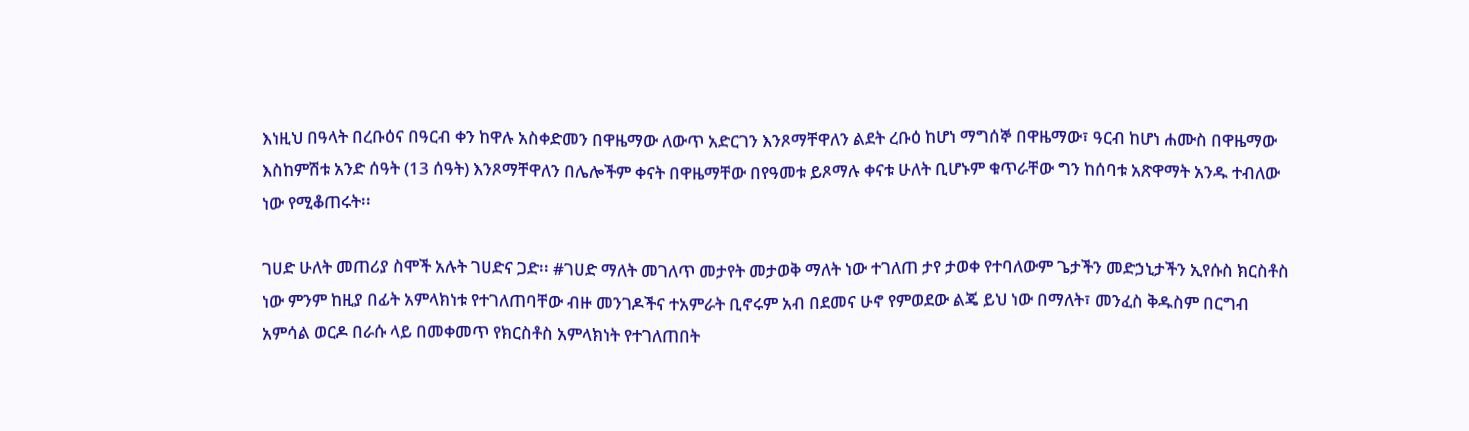እነዚህ በዓላት በረቡዕና በዓርብ ቀን ከዋሉ አስቀድመን በዋዜማው ለውጥ አድርገን እንጾማቸዋለን ልደት ረቡዕ ከሆነ ማግሰኞ በዋዜማው፣ ዓርብ ከሆነ ሐሙስ በዋዜማው እስከምሽቱ አንድ ሰዓት (13 ሰዓት) እንጾማቸዋለን በሌሎችም ቀናት በዋዜማቸው በየዓመቱ ይጾማሉ ቀናቱ ሁለት ቢሆኑም ቁጥራቸው ግን ከሰባቱ አጽዋማት አንዱ ተብለው ነው የሚቆጠሩት፡፡

ገሀድ ሁለት መጠሪያ ስሞች አሉት ገሀድና ጋድ፡፡ #ገሀድ ማለት መገለጥ መታየት መታወቅ ማለት ነው ተገለጠ ታየ ታወቀ የተባለውም ጌታችን መድኃኒታችን ኢየሱስ ክርስቶስ ነው ምንም ከዚያ በፊት አምላክነቱ የተገለጠባቸው ብዙ መንገዶችና ተአምራት ቢኖሩም አብ በደመና ሁኖ የምወደው ልጄ ይህ ነው በማለት፣ መንፈስ ቅዱስም በርግብ አምሳል ወርዶ በራሱ ላይ በመቀመጥ የክርስቶስ አምላክነት የተገለጠበት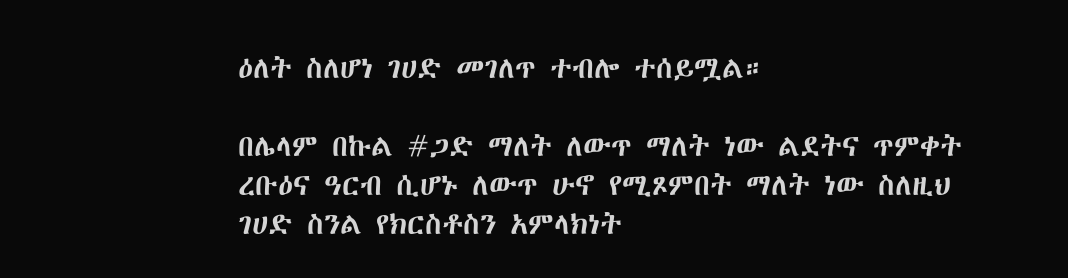ዕለት ስለሆነ ገሀድ መገለጥ ተብሎ ተሰይሟል።

በሌላም በኩል #ጋድ ማለት ለውጥ ማለት ነው ልደትና ጥምቀት ረቡዕና ዓርብ ሲሆኑ ለውጥ ሁኖ የሚጾምበት ማለት ነው ስለዚህ ገሀድ ስንል የክርስቶስን አምላክነት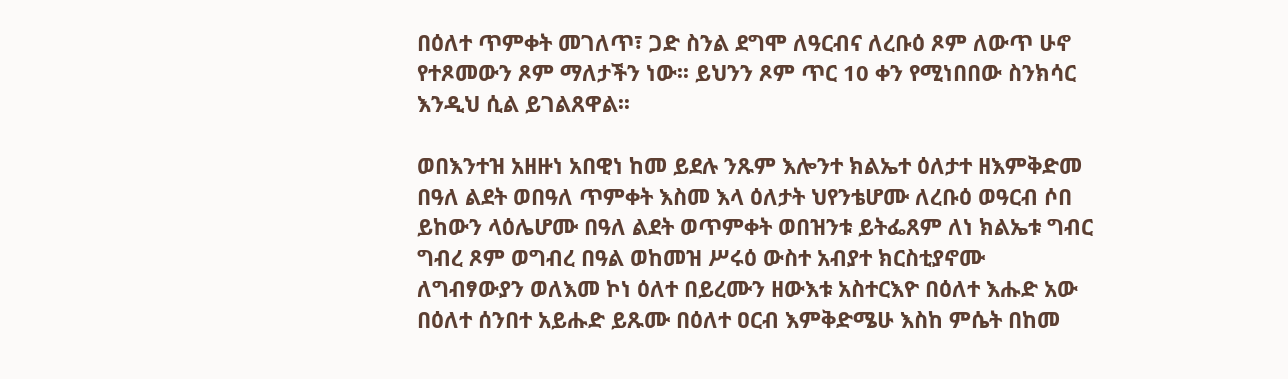በዕለተ ጥምቀት መገለጥ፣ ጋድ ስንል ደግሞ ለዓርብና ለረቡዕ ጾም ለውጥ ሁኖ የተጾመውን ጾም ማለታችን ነው፡፡ ይህንን ጾም ጥር 10 ቀን የሚነበበው ስንክሳር እንዲህ ሲል ይገልጸዋል፡፡

ወበእንተዝ አዘዙነ አበዊነ ከመ ይደሉ ንጹም እሎንተ ክልኤተ ዕለታተ ዘእምቅድመ በዓለ ልደት ወበዓለ ጥምቀት እስመ እላ ዕለታት ህየንቴሆሙ ለረቡዕ ወዓርብ ሶበ ይከውን ላዕሌሆሙ በዓለ ልደት ወጥምቀት ወበዝንቱ ይትፌጸም ለነ ክልኤቱ ግብር ግብረ ጾም ወግብረ በዓል ወከመዝ ሥሩዕ ውስተ አብያተ ክርስቲያኖሙ ለግብፃውያን ወለእመ ኮነ ዕለተ በይረሙን ዘውእቱ አስተርእዮ በዕለተ እሑድ አው በዕለተ ሰንበተ አይሑድ ይጹሙ በዕለተ ዐርብ እምቅድሜሁ እስከ ምሴት በከመ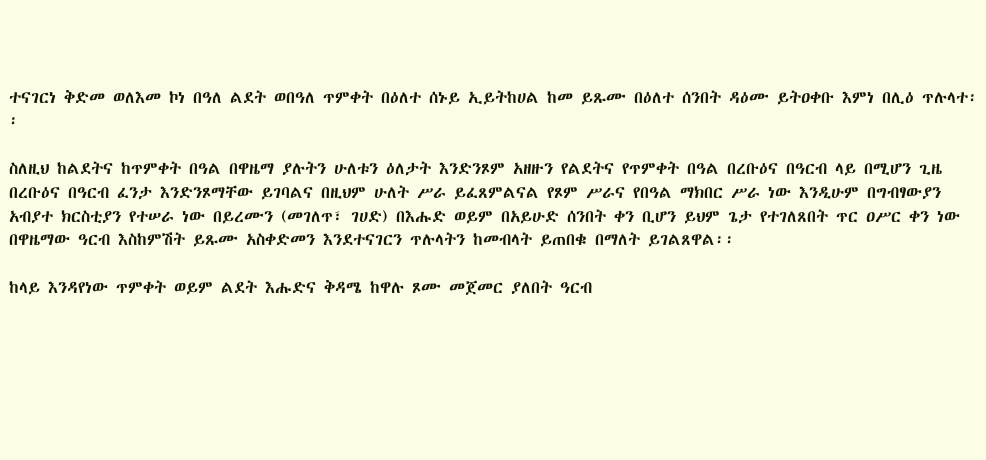ተናገርነ ቅድመ ወለእመ ኮነ በዓለ ልደት ወበዓለ ጥምቀት በዕለተ ሰኑይ ኢይትከሀል ከመ ይጹሙ በዕለተ ሰንበት ዳዕሙ ይትዐቀቡ እምነ በሊዕ ጥሉላተ፡፡

ስለዚህ ከልደትና ከጥምቀት በዓል በዋዜማ ያሉትን ሁለቱን ዕለታት እንድንጾም አዘዙን የልደትና የጥምቀት በዓል በረቡዕና በዓርብ ላይ በሚሆን ጊዜ በረቡዕና በዓርብ ፈንታ እንድንጾማቸው ይገባልና በዚህም ሁለት ሥራ ይፈጸምልናል የጾም ሥራና የበዓል ማክበር ሥራ ነው እንዲሁም በግብፃውያን አብያተ ክርስቲያን የተሠራ ነው በይረሙን (መገለጥ፣ ገሀድ) በእሑድ ወይም በአይሁድ ሰንበት ቀን ቢሆን ይህም ጌታ የተገለጸበት ጥር ዐሥር ቀን ነው በዋዜማው ዓርብ እስከምሽት ይጹሙ አስቀድመን እንደተናገርን ጥሉላትን ከመብላት ይጠበቁ በማለት ይገልጸዋል፡፡

ከላይ እንዳየነው ጥምቀት ወይም ልደት እሑድና ቅዳሜ ከዋሉ ጾሙ መጀመር ያለበት ዓርብ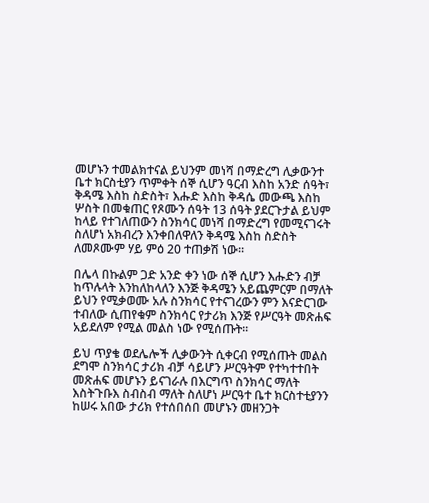መሆኑን ተመልክተናል ይህንም መነሻ በማድረግ ሊቃውንተ ቤተ ክርስቲያን ጥምቀት ሰኞ ሲሆን ዓርብ እስከ አንድ ሰዓት፣ ቅዳሜ እስከ ስድስት፣ እሑድ እስከ ቅዳሴ መውጫ እስከ ሦስት በመቁጠር የጾሙን ሰዓት 13 ሰዓት ያደርጉታል ይህም ከላይ የተገለጠውን ስንክሳር መነሻ በማድረግ የመሚናገሩት ስለሆነ አክብረን እንቀበለዋለን ቅዳሜ እስከ ስድስት ለመጾሙም ሃይ ምዕ 20 ተጠቃሽ ነው።

በሌላ በኩልም ጋድ አንድ ቀን ነው ሰኞ ሲሆን እሑድን ብቻ ከጥሉላት እንከለከላለን እንጅ ቅዳሜን አይጨምርም በማለት ይህን የሚቃወሙ አሉ ስንክሳር የተናገረውን ምን እናድርገው ተብለው ሲጠየቁም ስንክሳር የታሪክ እንጅ የሥርዓት መጽሐፍ አይደለም የሚል መልስ ነው የሚሰጡት፡፡

ይህ ጥያቄ ወደሌሎች ሊቃውንት ሲቀርብ የሚሰጡት መልስ ደግሞ ስንክሳር ታሪክ ብቻ ሳይሆን ሥርዓትም የተካተተበት መጽሐፍ መሆኑን ይናገራሉ በእርግጥ ስንክሳር ማለት እስትጉቡእ ስብስብ ማለት ስለሆነ ሥርዓተ ቤተ ክርስተቲያንን ከሠሩ አበው ታሪክ የተሰበሰበ መሆኑን መዘንጋት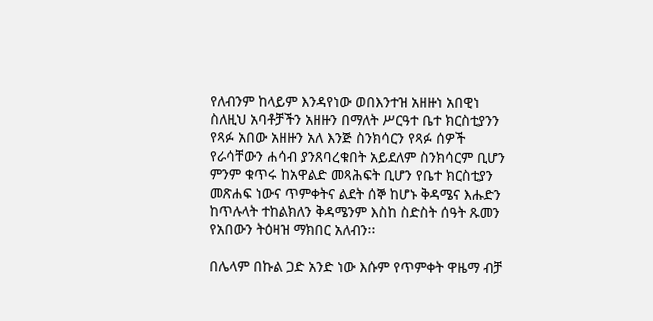የለብንም ከላይም እንዳየነው ወበእንተዝ አዘዙነ አበዊነ ስለዚህ አባቶቻችን አዘዙን በማለት ሥርዓተ ቤተ ክርስቲያንን የጻፉ አበው አዘዙን አለ እንጅ ስንክሳርን የጻፉ ሰዎች የራሳቸውን ሐሳብ ያንጸባረቁበት አይደለም ስንክሳርም ቢሆን ምንም ቁጥሩ ከአዋልድ መጻሕፍት ቢሆን የቤተ ክርስቲያን መጽሐፍ ነውና ጥምቀትና ልደት ሰኞ ከሆኑ ቅዳሜና እሑድን ከጥሉላት ተከልክለን ቅዳሜንም እስከ ስድስት ሰዓት ጹመን የአበውን ትዕዛዝ ማክበር አለብን፡፡

በሌላም በኩል ጋድ አንድ ነው እሱም የጥምቀት ዋዜማ ብቻ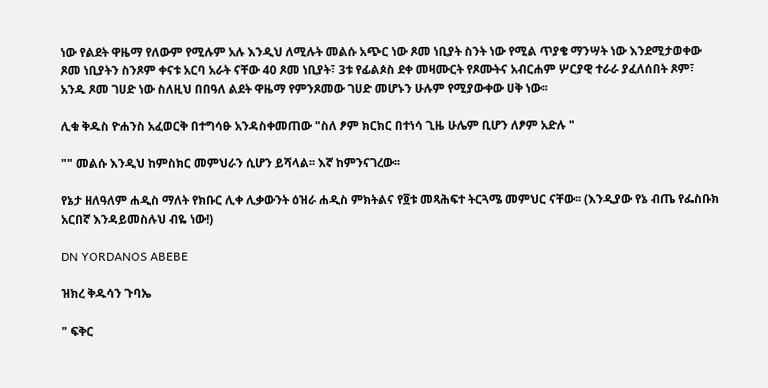ነው የልደት ዋዜማ የለውም የሚሉም አሉ እንዲህ ለሚሉት መልሱ አጭር ነው ጾመ ነቢያት ስንት ነው የሚል ጥያቄ ማንሣት ነው እንደሚታወቀው ጾመ ነቢያትን ስንጾም ቀናቱ አርባ አራት ናቸው 40 ጾመ ነቢያት፣ 3ቱ የፊልጶስ ደቀ መዛሙርት የጾሙትና አብርሐም ሦርያዊ ተራራ ያፈለሰበት ጾም፣ አንዱ ጾመ ገሀድ ነው ስለዚህ በበዓለ ልደት ዋዜማ የምንጾመው ገሀድ መሆኑን ሁሉም የሚያውቀው ሀቅ ነው፡፡

ሊቁ ቅዱስ ዮሐንስ አፈወርቅ በተግሳፁ አንዳስቀመጠው "ስለ ፆም ክርክር በተነሳ ጊዜ ሁሌም ቢሆን ለፆም አድሉ "

"" መልሱ እንዲህ ከምስክር መምህራን ሲሆን ይሻላል፡፡ እኛ ከምንናገረው፡፡

የኔታ ዘለዓለም ሐዲስ ማለት የክቡር ሊቀ ሊቃውንት ዕዝራ ሐዲስ ምክትልና የ፬ቱ መጻሕፍተ ትርጓሜ መምህር ናቸው፡፡ (እንዲያው የኔ ብጤ የፌስቡክ አርበኛ እንዳይመስሉህ ብዬ ነው!)

DN YORDANOS ABEBE

ዝክረ ቅዱሳን ጉባኤ

" ፍቅር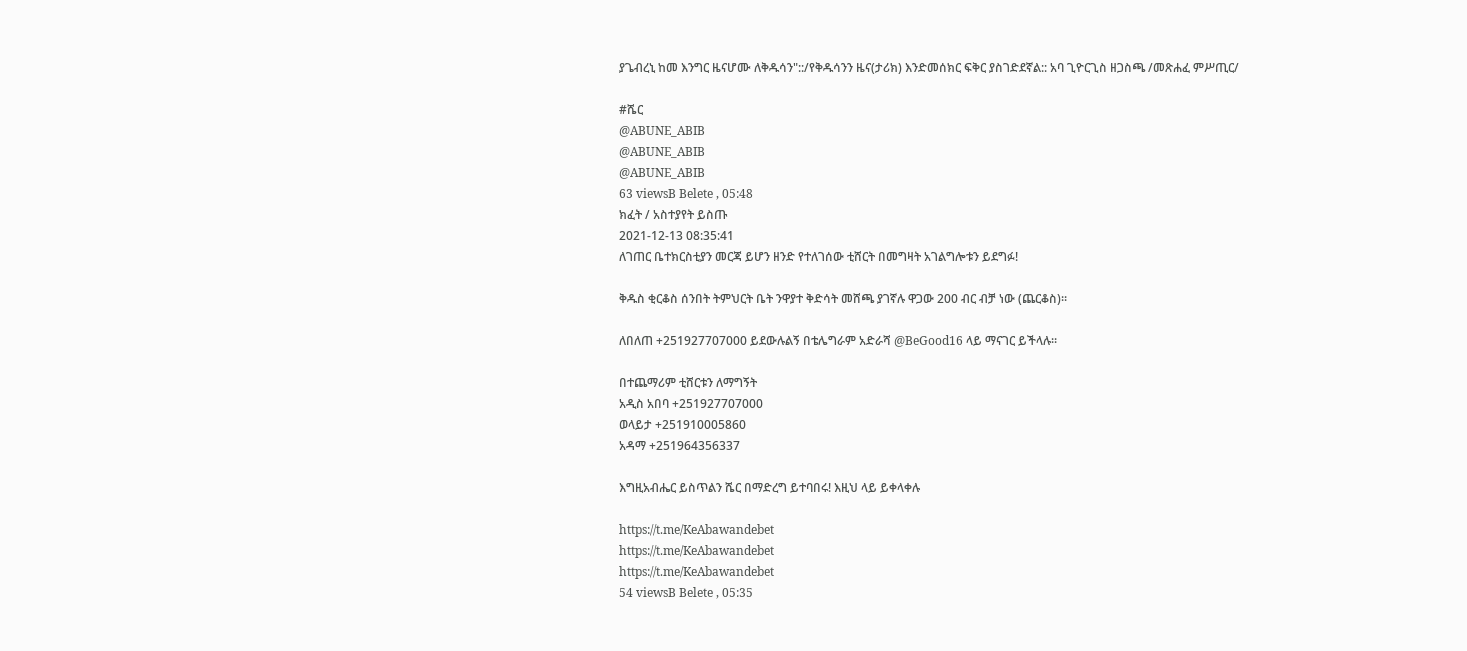ያጌብረኒ ከመ እንግር ዜናሆሙ ለቅዱሳን"::/የቅዱሳንን ዜና(ታሪክ) እንድመሰክር ፍቅር ያስገድደኛል:: አባ ጊዮርጊስ ዘጋስጫ /መጽሐፈ ምሥጢር/

#ሼር
@ABUNE_ABIB
@ABUNE_ABIB
@ABUNE_ABIB
63 viewsB Belete , 05:48
ክፈት / አስተያየት ይስጡ
2021-12-13 08:35:41
ለገጠር ቤተክርስቲያን መርጃ ይሆን ዘንድ የተለገሰው ቲሸርት በመግዛት አገልግሎቱን ይደግፉ!

ቅዱስ ቂርቆስ ሰንበት ትምህርት ቤት ንዋያተ ቅድሳት መሸጫ ያገኛሉ ዋጋው 200 ብር ብቻ ነው (ጨርቆስ)።

ለበለጠ +251927707000 ይደውሉልኝ በቴሌግራም አድራሻ @BeGood16 ላይ ማናገር ይችላሉ።

በተጨማሪም ቲሸርቱን ለማግኝት
አዲስ አበባ +251927707000
ወላይታ +251910005860
አዳማ +251964356337

እግዚአብሔር ይስጥልን ሼር በማድረግ ይተባበሩ! እዚህ ላይ ይቀላቀሉ

https://t.me/KeAbawandebet
https://t.me/KeAbawandebet
https://t.me/KeAbawandebet
54 viewsB Belete , 05:35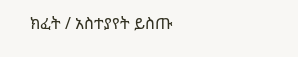ክፈት / አስተያየት ይስጡ